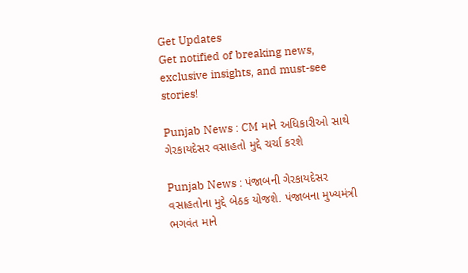Get Updates
Get notified of breaking news, exclusive insights, and must-see stories!

Punjab News : CM માને અધિકારીઓ સાથે ગેરકાયદેસર વસાહતો મુદ્દે ચર્ચા કરશે

Punjab News : પંજાબની ગેરકાયદેસર વસાહતોના મુદ્દે બેઠક યોજશે. પંજાબના મુખ્યમંત્રી ભગવંત માને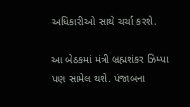અધિકારીઓ સાથે ચર્ચા કરશે.

આ બેઠકમાં મંત્રી બ્રહ્મશંકર ઝિમ્પા પણ સામેલ થશે. પંજાબના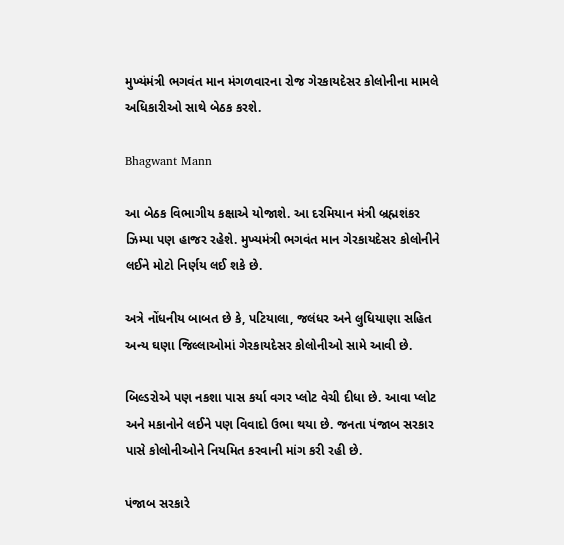મુખ્યંમંત્રી ભગવંત માન મંગળવારના રોજ ગેરકાયદેસર કોલોનીના મામલે અધિકારીઓ સાથે બેઠક કરશે.

Bhagwant Mann

આ બેઠક વિભાગીય કક્ષાએ યોજાશે. આ દરમિયાન મંત્રી બ્રહ્મશંકર ઝિમ્પા પણ હાજર રહેશે. મુખ્યમંત્રી ભગવંત માન ગેરકાયદેસર કોલોનીને લઈને મોટો નિર્ણય લઈ શકે છે.

અત્રે નોંધનીય બાબત છે કે, પટિયાલા, જલંધર અને લુધિયાણા સહિત અન્ય ઘણા જિલ્લાઓમાં ગેરકાયદેસર કોલોનીઓ સામે આવી છે.

બિલ્ડરોએ પણ નકશા પાસ કર્યા વગર પ્લોટ વેચી દીધા છે. આવા પ્લોટ અને મકાનોને લઈને પણ વિવાદો ઉભા થયા છે. જનતા પંજાબ સરકાર પાસે કોલોનીઓને નિયમિત કરવાની માંગ કરી રહી છે.

પંજાબ સરકારે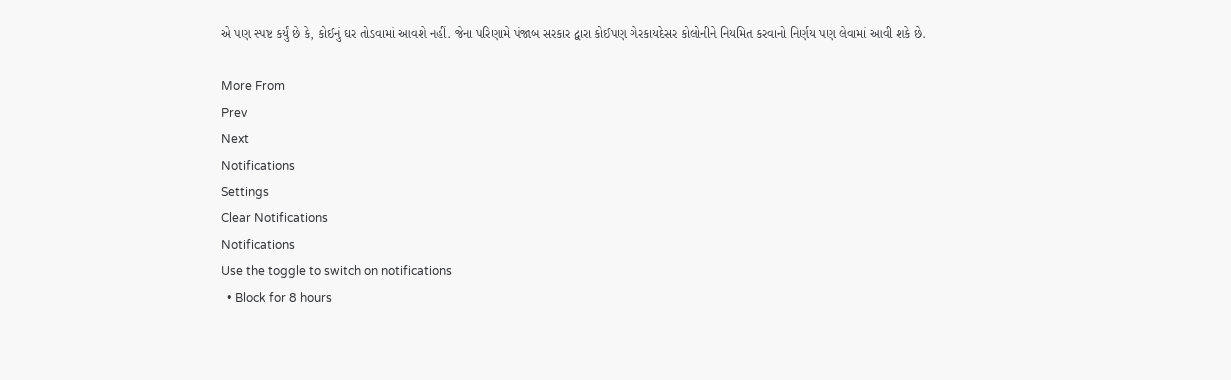એ પણ સ્પષ્ટ કર્યું છે કે, કોઈનું ઘર તોડવામાં આવશે નહીં. જેના પરિણામે પંજાબ સરકાર દ્વારા કોઈપણ ગેરકાયદેસર કોલોનીને નિયમિત કરવાનો નિર્ણય પણ લેવામાં આવી શકે છે.

More From
Prev
Next
Notifications
Settings
Clear Notifications
Notifications
Use the toggle to switch on notifications
  • Block for 8 hours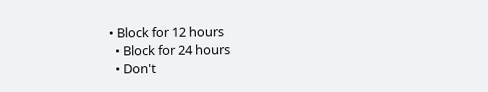• Block for 12 hours
  • Block for 24 hours
  • Don't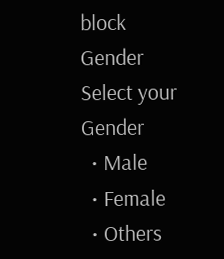block
Gender
Select your Gender
  • Male
  • Female
  • Others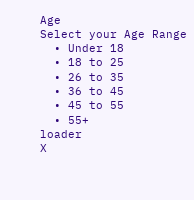Age
Select your Age Range
  • Under 18
  • 18 to 25
  • 26 to 35
  • 36 to 45
  • 45 to 55
  • 55+
loader
X